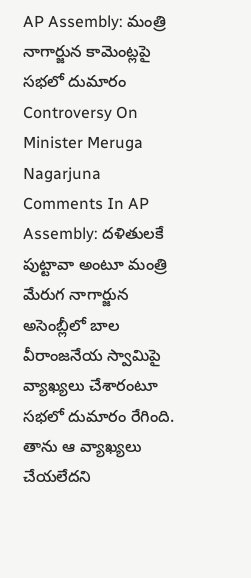AP Assembly: మంత్రి నాగార్జున కామెంట్లపై సభలో దుమారం
Controversy On Minister Meruga Nagarjuna Comments In AP Assembly: దళితులకే పుట్టావా అంటూ మంత్రి మేరుగ నాగార్జున అసెంబ్లీలో బాల వీరాంజనేయ స్వామిపై వ్యాఖ్యలు చేశారంటూ సభలో దుమారం రేగింది. తాను ఆ వ్యాఖ్యలు చేయలేదని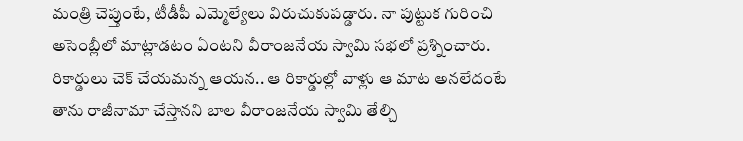మంత్రి చెప్తుంటే, టీడీపీ ఎమ్మెల్యేలు విరుచుకుపడ్డారు. నా పుట్టుక గురించి అసెంబ్లీలో మాట్లాడటం ఏంటని వీరాంజనేయ స్వామి సభలో ప్రశ్నించారు. రికార్డులు చెక్ చేయమన్న ఆయన.. ఆ రికార్డుల్లో వాళ్లు ఆ మాట అనలేదంటే తాను రాజీనామా చేస్తానని బాల వీరాంజనేయ స్వామి తేల్చి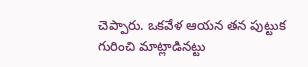చెప్పారు. ఒకవేళ ఆయన తన పుట్టుక గురించి మాట్లాడినట్టు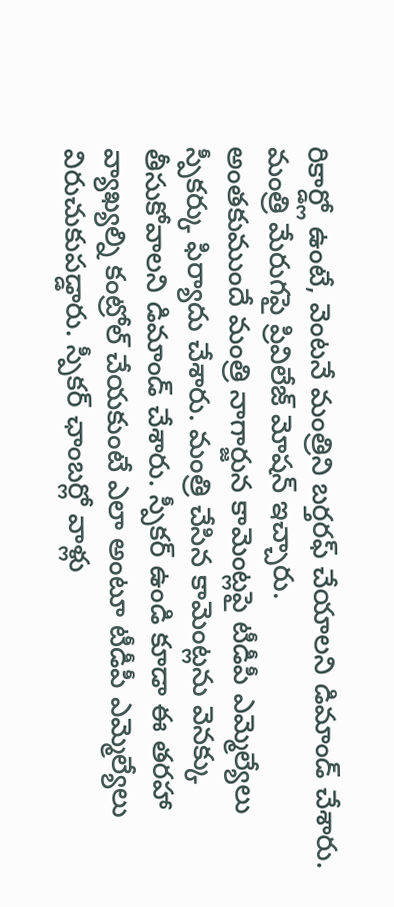రికార్డ్లో ఉంటే, వెంటనే మంత్రిని బర్తరఫ్ చేయాలని డిమాండ్ చేశారు. మంత్రి మేరుగపై ప్రివిలేజ్ మోషన్ ఇచ్చారు.
అంతకుముందే మంత్రి నాగార్జున కామెంట్లపై టీడీపీ ఎమ్మెల్యేలు స్పీకర్కు ఫిర్యాదు చేశారు. మంత్రి చేసిన కామెంట్లను వెనక్కు తీసుకోవాలని డిమాండ్ చేశారు. స్పీకర్ ఉండి కూడా ఈ తరహా వ్యాఖ్యల్ని కంట్రోల్ చేయకుంటే ఎలా అంటూ టీడీపీ ఎమ్మెల్యేలు విరుచుకుపడ్డారు. స్పీకర్ ఛాంబర్లో వాళ్లు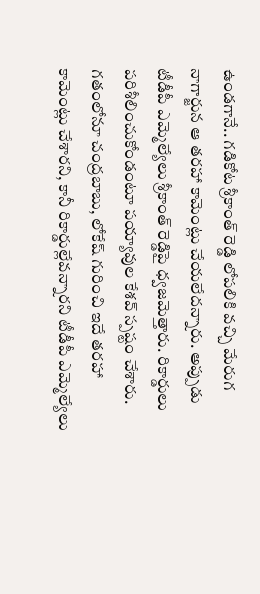ఉండగానే.. గడికోట శ్రీకాంత్ రెడ్డి లోపలికి వచ్చి మేరుగ నాగార్జున ఆ తరహా కామెంట్లు చేయలేదన్నారు. అప్పుడు టీడీపీ ఎమ్మెల్యేలు శ్రీకాంత్ రెడ్డిపై ధ్వజమెత్తారు. రికార్డులు పరిశీలించుకోండంటూ పయ్యావుల కేశవ్ స్పష్టం చేశారు. గతంలోనూ చంద్రబాబు, లోకేష్ గురించి ఇదే తరహా కామెంట్లు చేశారని, కానీ రికార్డుల్లేవన్నారని టీడీపీ ఎమ్మెల్యేలు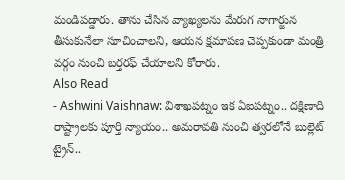మండిపడ్డారు. తాను చేసిన వ్యాఖ్యలను మేరుగ నాగార్జున తీసుకునేలా సూచించాలని, ఆయన క్షమాపణ చెప్పకుండా మంత్రి వర్గం నుంచి బర్తరఫ్ చేయాలని కోరారు.
Also Read
- Ashwini Vaishnaw: విశాఖపట్నం ఇక ఏఐపట్నం.. దక్షిణాది రాష్ట్రాలకు పూర్తి న్యాయం.. అమరావతి నుంచి త్వరలోనే బుల్లెట్ ట్రైన్..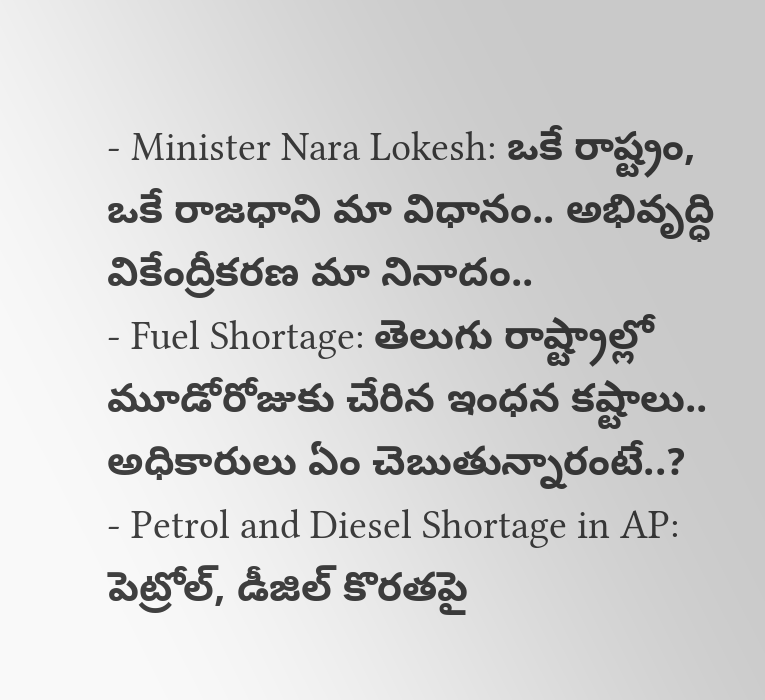- Minister Nara Lokesh: ఒకే రాష్ట్రం, ఒకే రాజధాని మా విధానం.. అభివృద్ధి వికేంద్రీకరణ మా నినాదం..
- Fuel Shortage: తెలుగు రాష్ట్రాల్లో మూడోరోజుకు చేరిన ఇంధన కష్టాలు.. అధికారులు ఏం చెబుతున్నారంటే..?
- Petrol and Diesel Shortage in AP: పెట్రోల్, డీజిల్ కొరతపై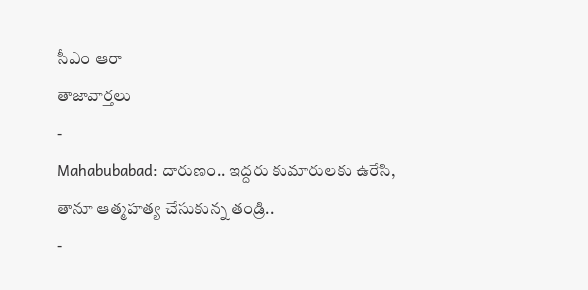సీఎం ఆరా
తాజావార్తలు
-
Mahabubabad: దారుణం.. ఇద్దరు కుమారులకు ఉరేసి, తానూ ఆత్మహత్య చేసుకున్న తండ్రి..
-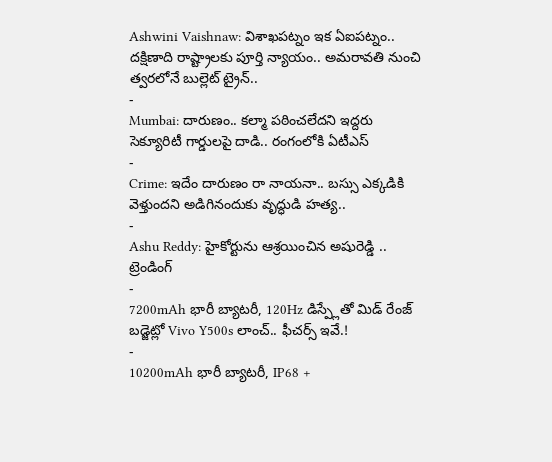Ashwini Vaishnaw: విశాఖపట్నం ఇక ఏఐపట్నం.. దక్షిణాది రాష్ట్రాలకు పూర్తి న్యాయం.. అమరావతి నుంచి త్వరలోనే బుల్లెట్ ట్రైన్..
-
Mumbai: దారుణం.. కల్మా పఠించలేదని ఇద్దరు సెక్యూరిటీ గార్డులపై దాడి.. రంగంలోకి ఏటీఎస్
-
Crime: ఇదేం దారుణం రా నాయనా.. బస్సు ఎక్కడికి వెళ్తుందని అడిగినందుకు వృద్ధుడి హత్య..
-
Ashu Reddy: హైకోర్టును ఆశ్రయించిన అషురెడ్డి ..
ట్రెండింగ్
-
7200mAh భారీ బ్యాటరీ, 120Hz డిస్ప్లేతో మిడ్ రేంజ్ బడ్జెట్లో Vivo Y500s లాంచ్.. ఫీచర్స్ ఇవే.!
-
10200mAh భారీ బ్యాటరీ, IP68 +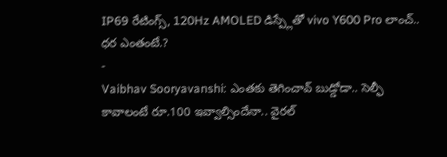IP69 రేటింగ్స్, 120Hz AMOLED డిస్ప్లేతో vivo Y600 Pro లాంచ్.. ధర ఎంతంటే.?
-
Vaibhav Sooryavanshi: ఎంతకు తెగించావ్ బుడ్డోడా.. సెల్ఫీ కావాలంటే రూ.100 ఇవ్వాల్సిందేనా.. వైరల్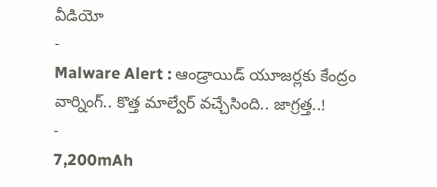వీడియో
-
Malware Alert : ఆండ్రాయిడ్ యూజర్లకు కేంద్రం వార్నింగ్.. కొత్త మాల్వేర్ వచ్చేసింది.. జాగ్రత్త..!
-
7,200mAh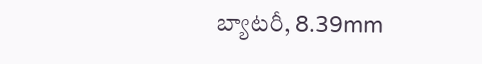బ్యాటరీ, 8.39mm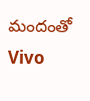మందంతో Vivo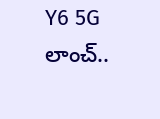Y6 5G లాంచ్..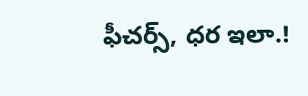ఫీచర్స్, ధర ఇలా.!